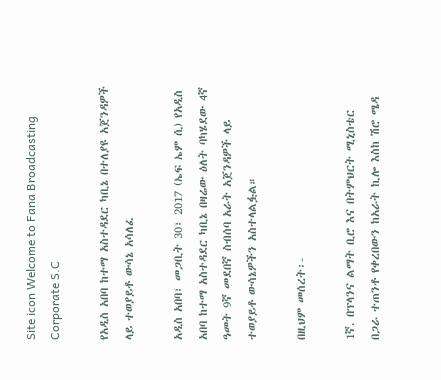Site icon Welcome to Fana Broadcasting Corporate S.C

የአዲስ አበባ ከተማ አስተዳደር ካቢኔ በተለያዩ አጀንዳዎች ላይ ተወያይቶ ውሳኔ አሳለፈ

አዲስ አበባ፣ መጋቢት 30፣ 2017 (ኤፍ ኤም ሲ) የአዲስ አበባ ከተማ አስተዳደር ካቢኔ በዛሬው ዕለት ባካሄደው 4ኛ ዓመት 9ኛ መደበኛ ስብሰባ አራት አጀንዳዎች ላይ ተወያይቶ ውሳኔዎችን አስተላልፏል።

በዚህም መሰረት፡-

1ኛ. በፕላንና ልማት ቢሮ እና በትምህርት ሚኒስቴር በጋራ ተጠንቶ የቀረበውን ከአራት ኪሎ እስከ ሽሮ ሜዳ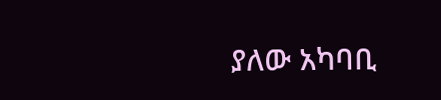ያለው አካባቢ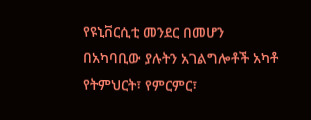የዩኒቨርሲቲ መንደር በመሆን በአካባቢው ያሉትን አገልግሎቶች አካቶ የትምህርት፣ የምርምር፣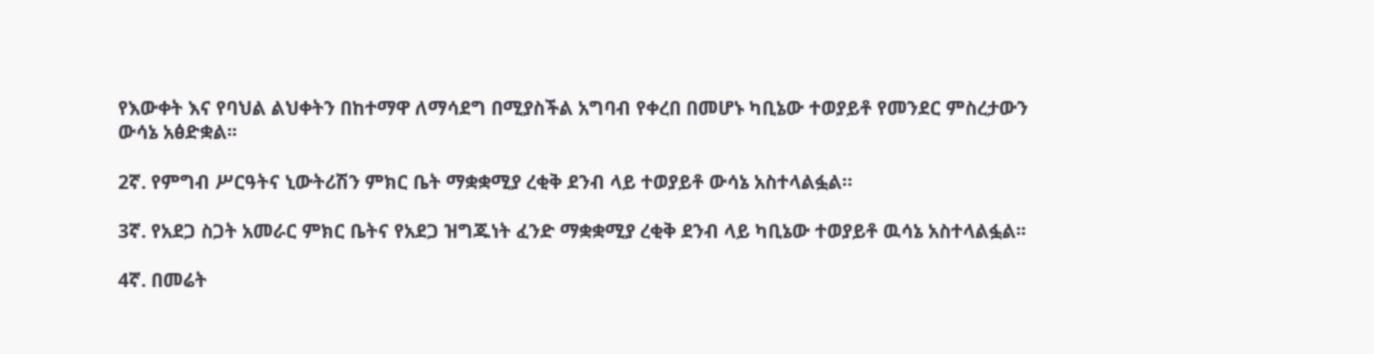የእውቀት እና የባህል ልህቀትን በከተማዋ ለማሳደግ በሚያስችል አግባብ የቀረበ በመሆኑ ካቢኔው ተወያይቶ የመንደር ምስረታውን ውሳኔ አፅድቋል፡፡

2ኛ. የምግብ ሥርዓትና ኒውትሪሽን ምክር ቤት ማቋቋሚያ ረቂቅ ደንብ ላይ ተወያይቶ ውሳኔ አስተላልፏል።

3ኛ. የአደጋ ስጋት አመራር ምክር ቤትና የአደጋ ዝግጁነት ፈንድ ማቋቋሚያ ረቂቅ ደንብ ላይ ካቢኔው ተወያይቶ ዉሳኔ አስተላልፏል፡፡

4ኛ. በመሬት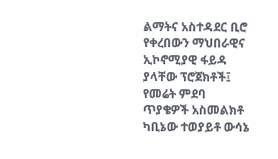ልማትና አስተዳደር ቢሮ የቀረበውን ማህበራዊና ኢኮኖሚያዊ ፋይዳ ያላቸው ፕሮጀክቶች፤ የመሬት ምደባ ጥያቄዎች አስመልክቶ ካቢኔው ተወያይቶ ውሳኔ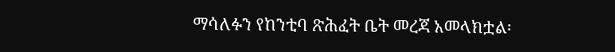ማሳለፉን የከንቲባ ጽሕፈት ቤት መረጃ አመላክቷል፡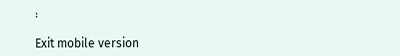፡

Exit mobile version